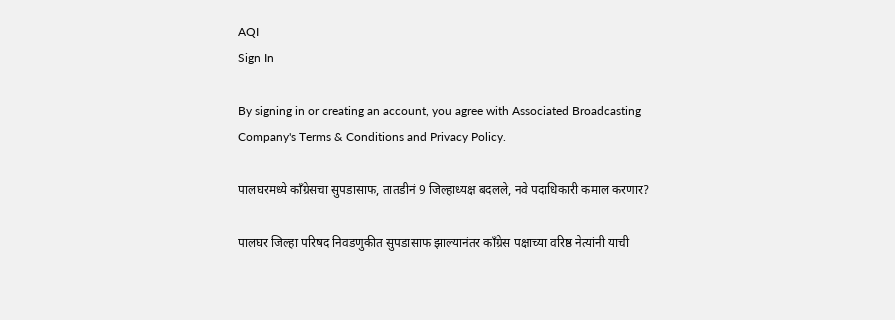AQI
Sign In

By signing in or creating an account, you agree with Associated Broadcasting Company's Terms & Conditions and Privacy Policy.

पालघरमध्ये काँग्रेसचा सुपडासाफ, तातडीनं 9 जिल्हाध्यक्ष बदलले, नवे पदाधिकारी कमाल करणार?

पालघर जिल्हा परिषद निवडणुकीत सुपडासाफ झाल्यानंतर काँग्रेस पक्षाच्या वरिष्ठ नेत्यांनी याची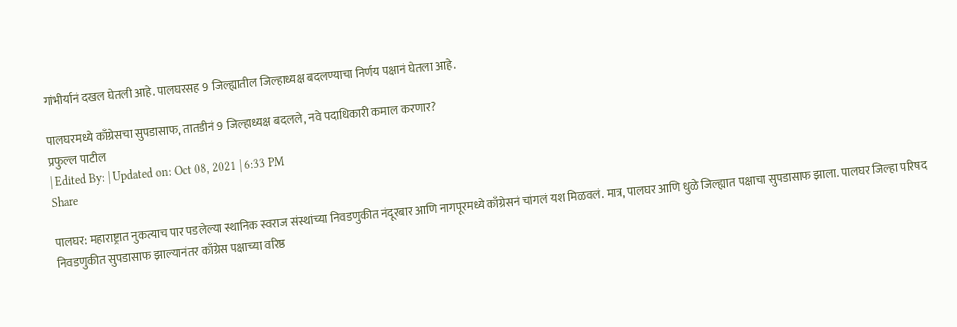गांभीर्यानं दखल घेतली आहे. पालघरसह 9 जिल्ह्यातील जिल्हाध्यक्ष बदलण्याचा निर्णय पक्षानं घेतला आहे.

पालघरमध्ये काँग्रेसचा सुपडासाफ, तातडीनं 9 जिल्हाध्यक्ष बदलले, नवे पदाधिकारी कमाल करणार?
प्रफुल्ल पाटील
| Edited By: | Updated on: Oct 08, 2021 | 6:33 PM
Share

पालघर: महाराष्ट्रात नुकत्याच पार पडलेल्या स्थानिक स्वराज संस्थांच्या निवडणुकीत नंदूरबार आणि नागपूरमध्ये काँग्रेसनं चांगलं यश मिळवलं. मात्र, पालघर आणि धुळे जिल्ह्यात पक्षाचा सुपडासाफ झाला. पालघर जिल्हा परिषद निवडणुकीत सुपडासाफ झाल्यानंतर काँग्रेस पक्षाच्या वरिष्ठ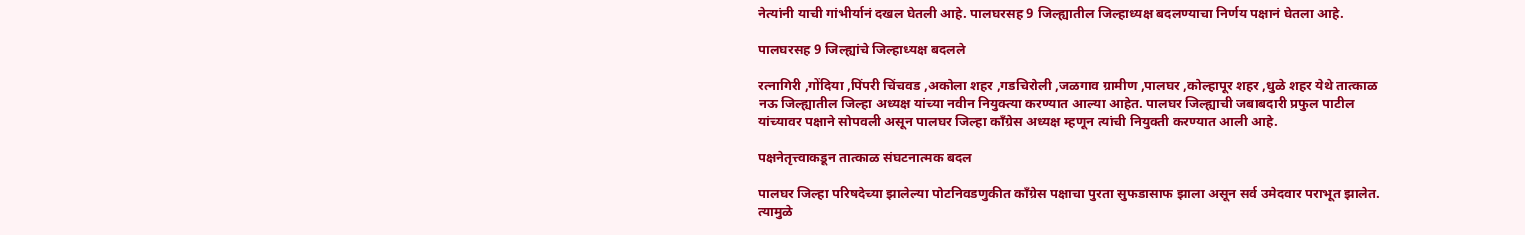नेत्यांनी याची गांभीर्यानं दखल घेतली आहे. पालघरसह 9 जिल्ह्यातील जिल्हाध्यक्ष बदलण्याचा निर्णय पक्षानं घेतला आहे.

पालघरसह 9 जिल्ह्यांचे जिल्हाध्यक्ष बदलले

रत्नागिरी ,गोंदिया ,पिंपरी चिंचवड ,अकोला शहर ,गडचिरोली ,जळगाव ग्रामीण ,पालघर ,कोल्हापूर शहर ,धुळे शहर येथे तात्काळ नऊ जिल्ह्यातील जिल्हा अध्यक्ष यांच्या नवीन नियुक्त्या करण्यात आल्या आहेत. पालघर जिल्ह्याची जबाबदारी प्रफुल पाटील यांच्यावर पक्षाने सोपवली असून पालघर जिल्हा काँग्रेस अध्यक्ष म्हणून त्यांची नियुक्ती करण्यात आली आहे.

पक्षनेतृत्त्वाकडून तात्काळ संघटनात्मक बदल

पालघर जिल्हा परिषदेच्या झालेल्या पोटनिवडणुकीत कॉंग्रेस पक्षाचा पुरता सुफडासाफ झाला असून सर्व उमेदवार पराभूत झालेत. त्यामुळे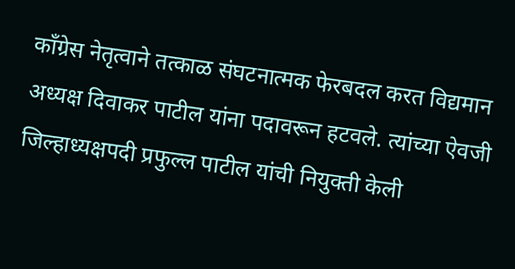कॉंग्रेस नेतृत्वाने तत्काळ संघटनात्मक फेरबदल करत विद्यमान अध्यक्ष दिवाकर पाटील यांना पदावरून हटवले. त्यांच्या ऐवजी जिल्हाध्यक्षपदी प्रफुल्ल पाटील यांची नियुक्ती केली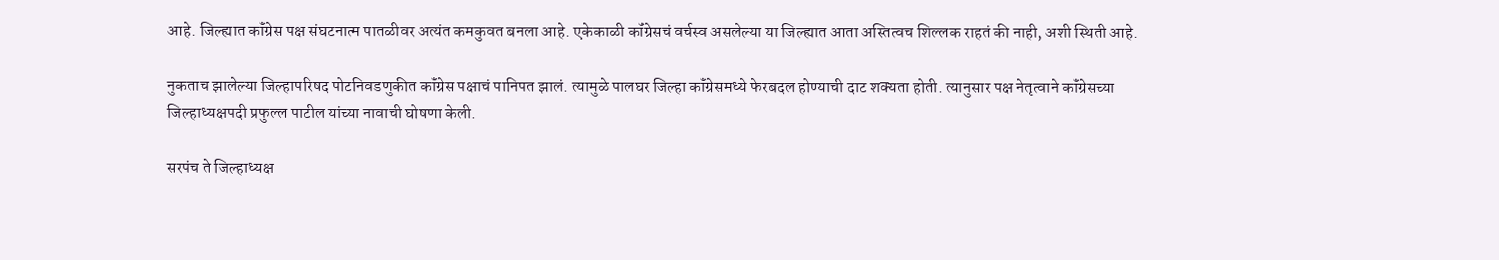आहे. जिल्ह्यात कॉंग्रेस पक्ष संघटनात्म पातळीवर अत्यंत कमकुवत बनला आहे. एकेकाळी कॉंग्रेसचं वर्चस्व असलेल्या या जिल्ह्यात आता अस्तित्वच शिल्लक राहतं की नाही, अशी स्थिती आहे.

नुकताच झालेल्या जिल्हापरिषद पोटनिवडणुकीत कॉंग्रेस पक्षाचं पानिपत झालं. त्यामुळे पालघर जिल्हा कॉंग्रेसमध्ये फेरबदल होण्याची दाट शक्यता होती. त्यानुसार पक्ष नेतृत्वाने कॉंग्रेसच्या जिल्हाध्यक्षपदी प्रफुल्ल पाटील यांच्या नावाची घोषणा केली.

सरपंच ते जिल्हाध्यक्ष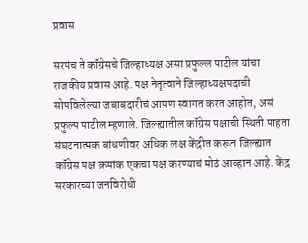प्रवास

सरपंच ते कॉंग्रेसचे जिल्हाध्यक्ष असा प्रफुल्ल पाटील यांचा राजकीय प्रवास आहे. पक्ष नेतृत्वाने जिल्हाध्यक्षपदाची सोपविलेल्या जबाबदारीचं आपण स्वागत करत आहोत, असं प्रफुल्प पाटील म्हणाले. जिल्ह्यातील कॉंग्रेस पक्षाची स्थिती पाहता संघटनात्मक बांधणीवर अधिक लक्ष केंद्रीत करून जिल्ह्यात कॉंग्रेस पक्ष क्रमांक एकचा पक्ष करण्याचं मोठं आव्हान आहे. केंद्र सरकारच्या जनविरोधी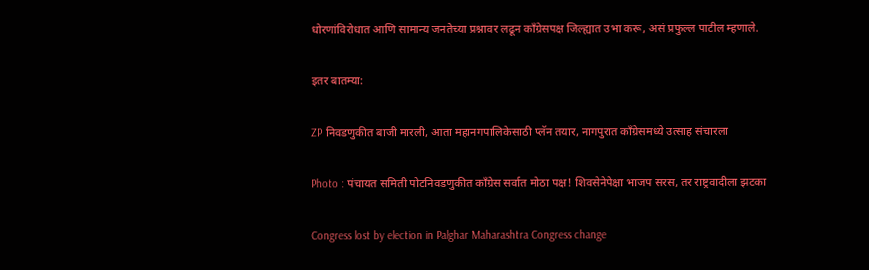धोरणांविरोधात आणि सामान्य जनतेच्या प्रश्नावर लढून कॉंग्रेसपक्ष जिल्ह्यात उभा करू, असं प्रफुल्ल पाटील म्हणाले.

इतर बातम्या:

ZP निवडणुकीत बाजी मारली, आता महानगपालिकेसाठी प्लॅन तयार, नागपुरात काँग्रेसमध्ये उत्साह संचारला

Photo : पंचायत समिती पोटनिवडणुकीत काँग्रेस सर्वात मोठा पक्ष! शिवसेनेपेक्षा भाजप सरस, तर राष्ट्रवादीला झटका

Congress lost by election in Palghar Maharashtra Congress change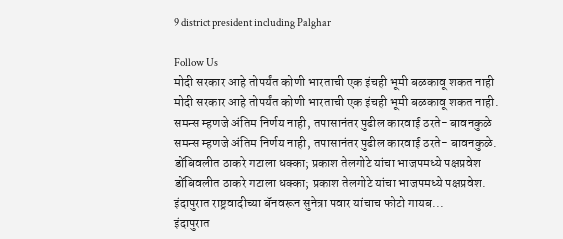9 district president including Palghar

Follow Us
मोदी सरकार आहे तोपर्यंत कोणी भारताची एक इंचही भूमी बळकावू शकत नाही
मोदी सरकार आहे तोपर्यंत कोणी भारताची एक इंचही भूमी बळकावू शकत नाही.
समन्स म्हणजे अंतिम निर्णय नाही, तपासानंतर पुढील कारवाई ठरते- बावनकुळे
समन्स म्हणजे अंतिम निर्णय नाही, तपासानंतर पुढील कारवाई ठरते- बावनकुळे.
डोंबिवलीत ठाकरे गटाला धक्का; प्रकाश तेलगोटे यांचा भाजपमध्ये पक्षप्रवेश
डोंबिवलीत ठाकरे गटाला धक्का; प्रकाश तेलगोटे यांचा भाजपमध्ये पक्षप्रवेश.
इंदापुरात राष्ट्रवादीच्या बॅनवरून सुनेत्रा पवार यांचाच फोटो गायब...
इंदापुरात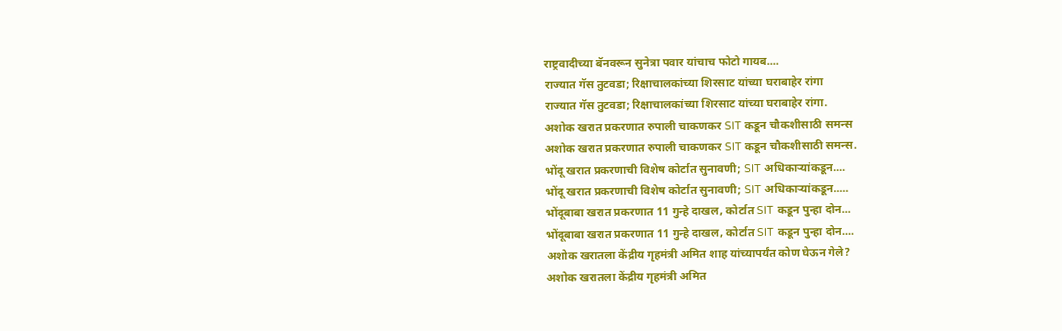राष्ट्रवादीच्या बॅनवरून सुनेत्रा पवार यांचाच फोटो गायब....
राज्यात गॅस तुटवडा; रिक्षाचालकांच्या शिरसाट यांच्या घराबाहेर रांगा
राज्यात गॅस तुटवडा; रिक्षाचालकांच्या शिरसाट यांच्या घराबाहेर रांगा.
अशोक खरात प्रकरणात रुपाली चाकणकर SIT कडून चौकशीसाठी समन्स
अशोक खरात प्रकरणात रुपाली चाकणकर SIT कडून चौकशीसाठी समन्स.
भोंदू खरात प्रकरणाची विशेष कोर्टात सुनावणी; SIT अधिकाऱ्यांकडून....
भोंदू खरात प्रकरणाची विशेष कोर्टात सुनावणी; SIT अधिकाऱ्यांकडून.....
भोंदूबाबा खरात प्रकरणात 11 गुन्हे दाखल, कोर्टात SIT कडून पुन्हा दोन...
भोंदूबाबा खरात प्रकरणात 11 गुन्हे दाखल, कोर्टात SIT कडून पुन्हा दोन....
अशोक खरातला केंद्रीय गृहमंत्री अमित शाह यांच्यापर्यंत कोण घेऊन गेले?
अशोक खरातला केंद्रीय गृहमंत्री अमित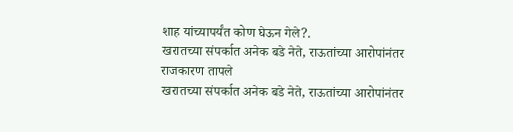शाह यांच्यापर्यंत कोण घेऊन गेले?.
खरातच्या संपर्कात अनेक बडे नेते, राऊतांच्या आरोपांनंतर राजकारण तापले
खरातच्या संपर्कात अनेक बडे नेते, राऊतांच्या आरोपांनंतर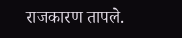राजकारण तापले.